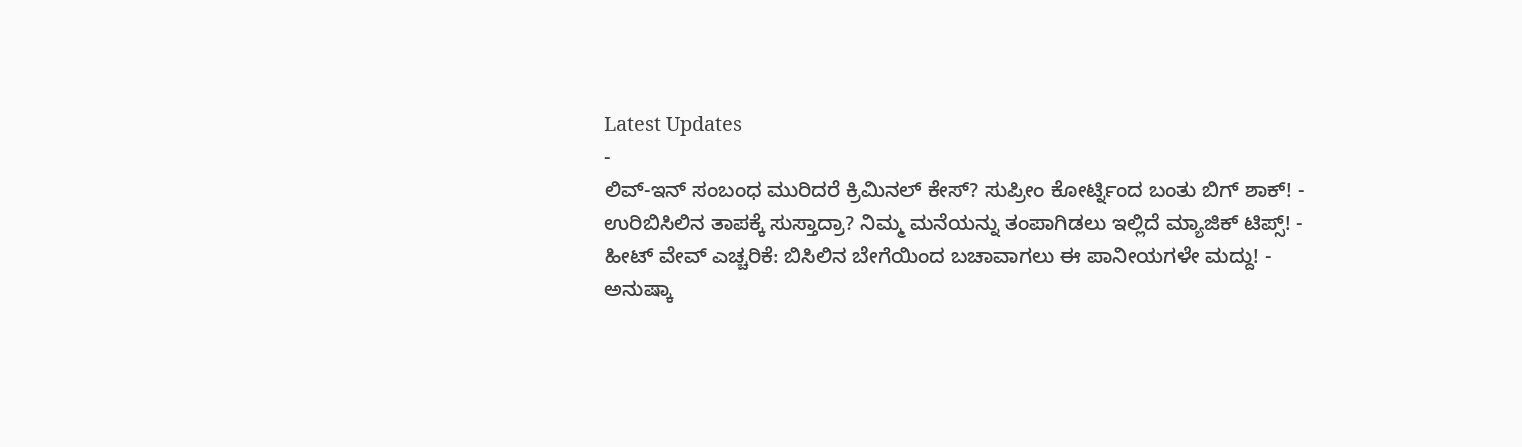Latest Updates
-
ಲಿವ್-ಇನ್ ಸಂಬಂಧ ಮುರಿದರೆ ಕ್ರಿಮಿನಲ್ ಕೇಸ್? ಸುಪ್ರೀಂ ಕೋರ್ಟ್ನಿಂದ ಬಂತು ಬಿಗ್ ಶಾಕ್! -
ಉರಿಬಿಸಿಲಿನ ತಾಪಕ್ಕೆ ಸುಸ್ತಾದ್ರಾ? ನಿಮ್ಮ ಮನೆಯನ್ನು ತಂಪಾಗಿಡಲು ಇಲ್ಲಿದೆ ಮ್ಯಾಜಿಕ್ ಟಿಪ್ಸ್! -
ಹೀಟ್ ವೇವ್ ಎಚ್ಚರಿಕೆ: ಬಿಸಿಲಿನ ಬೇಗೆಯಿಂದ ಬಚಾವಾಗಲು ಈ ಪಾನೀಯಗಳೇ ಮದ್ದು! -
ಅನುಷ್ಕಾ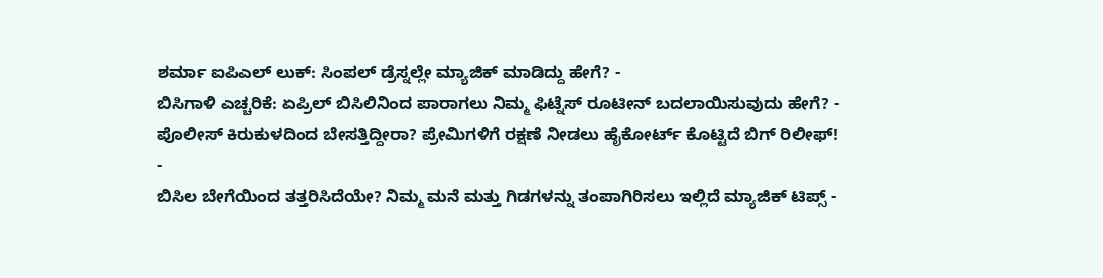ಶರ್ಮಾ ಐಪಿಎಲ್ ಲುಕ್: ಸಿಂಪಲ್ ಡ್ರೆಸ್ನಲ್ಲೇ ಮ್ಯಾಜಿಕ್ ಮಾಡಿದ್ದು ಹೇಗೆ? -
ಬಿಸಿಗಾಳಿ ಎಚ್ಚರಿಕೆ: ಏಪ್ರಿಲ್ ಬಿಸಿಲಿನಿಂದ ಪಾರಾಗಲು ನಿಮ್ಮ ಫಿಟ್ನೆಸ್ ರೂಟೀನ್ ಬದಲಾಯಿಸುವುದು ಹೇಗೆ? -
ಪೊಲೀಸ್ ಕಿರುಕುಳದಿಂದ ಬೇಸತ್ತಿದ್ದೀರಾ? ಪ್ರೇಮಿಗಳಿಗೆ ರಕ್ಷಣೆ ನೀಡಲು ಹೈಕೋರ್ಟ್ ಕೊಟ್ಟಿದೆ ಬಿಗ್ ರಿಲೀಫ್! -
ಬಿಸಿಲ ಬೇಗೆಯಿಂದ ತತ್ತರಿಸಿದೆಯೇ? ನಿಮ್ಮ ಮನೆ ಮತ್ತು ಗಿಡಗಳನ್ನು ತಂಪಾಗಿರಿಸಲು ಇಲ್ಲಿದೆ ಮ್ಯಾಜಿಕ್ ಟಿಪ್ಸ್ -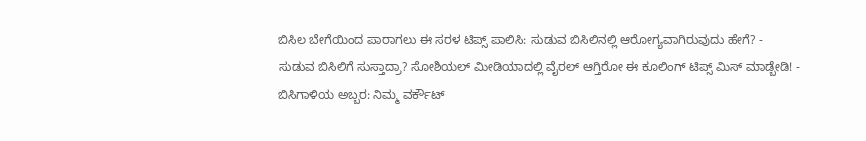ಬಿಸಿಲ ಬೇಗೆಯಿಂದ ಪಾರಾಗಲು ಈ ಸರಳ ಟಿಪ್ಸ್ ಪಾಲಿಸಿ: ಸುಡುವ ಬಿಸಿಲಿನಲ್ಲಿ ಆರೋಗ್ಯವಾಗಿರುವುದು ಹೇಗೆ? -
ಸುಡುವ ಬಿಸಿಲಿಗೆ ಸುಸ್ತಾದ್ರಾ? ಸೋಶಿಯಲ್ ಮೀಡಿಯಾದಲ್ಲಿ ವೈರಲ್ ಆಗ್ತಿರೋ ಈ ಕೂಲಿಂಗ್ ಟಿಪ್ಸ್ ಮಿಸ್ ಮಾಡ್ಬೇಡಿ! -
ಬಿಸಿಗಾಳಿಯ ಅಬ್ಬರ: ನಿಮ್ಮ ವರ್ಕೌಟ್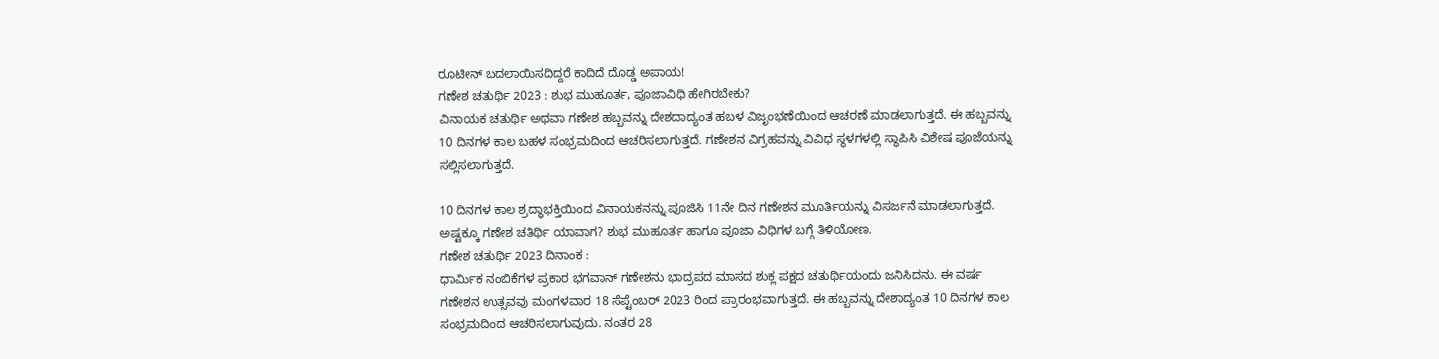ರೂಟೀನ್ ಬದಲಾಯಿಸದಿದ್ದರೆ ಕಾದಿದೆ ದೊಡ್ಡ ಅಪಾಯ!
ಗಣೇಶ ಚತುರ್ಥಿ 2023 : ಶುಭ ಮುಹೂರ್ತ, ಪೂಜಾವಿಧಿ ಹೇಗಿರಬೇಕು?
ವಿನಾಯಕ ಚತುರ್ಥಿ ಅಥವಾ ಗಣೇಶ ಹಬ್ಬವನ್ನು ದೇಶದಾದ್ಯಂತ ಹಬಳ ವಿಜೃಂಭಣೆಯಿಂದ ಆಚರಣೆ ಮಾಡಲಾಗುತ್ತದೆ. ಈ ಹಬ್ಬವನ್ನು 10 ದಿನಗಳ ಕಾಲ ಬಹಳ ಸಂಭ್ರಮದಿಂದ ಆಚರಿಸಲಾಗುತ್ತದೆ. ಗಣೇಶನ ವಿಗ್ರಹವನ್ನು ವಿವಿಧ ಸ್ಥಳಗಳಲ್ಲಿ ಸ್ಥಾಪಿಸಿ ವಿಶೇಷ ಪೂಜೆಯನ್ನು ಸಲ್ಲಿಸಲಾಗುತ್ತದೆ.

10 ದಿನಗಳ ಕಾಲ ಶ್ರದ್ಧಾಭಕ್ತಿಯಿಂದ ವಿನಾಯಕನನ್ನು ಪೂಜಿಸಿ 11ನೇ ದಿನ ಗಣೇಶನ ಮೂರ್ತಿಯನ್ನು ವಿಸರ್ಜನೆ ಮಾಡಲಾಗುತ್ತದೆ. ಅಷ್ಟಕ್ಕೂ ಗಣೇಶ ಚತಿರ್ಥಿ ಯಾವಾಗ? ಶುಭ ಮುಹೂರ್ತ ಹಾಗೂ ಪೂಜಾ ವಿಧಿಗಳ ಬಗ್ಗೆ ತಿಳಿಯೋಣ.
ಗಣೇಶ ಚತುರ್ಥಿ 2023 ದಿನಾಂಕ :
ಧಾರ್ಮಿಕ ನಂಬಿಕೆಗಳ ಪ್ರಕಾರ ಭಗವಾನ್ ಗಣೇಶನು ಭಾದ್ರಪದ ಮಾಸದ ಶುಕ್ಲ ಪಕ್ಷದ ಚತುರ್ಥಿಯಂದು ಜನಿಸಿದನು. ಈ ವರ್ಷ ಗಣೇಶನ ಉತ್ಸವವು ಮಂಗಳವಾರ 18 ಸೆಪ್ಟೆಂಬರ್ 2023 ರಿಂದ ಪ್ರಾರಂಭವಾಗುತ್ತದೆ. ಈ ಹಬ್ಬವನ್ನು ದೇಶಾದ್ಯಂತ 10 ದಿನಗಳ ಕಾಲ ಸಂಭ್ರಮದಿಂದ ಆಚರಿಸಲಾಗುವುದು. ನಂತರ 28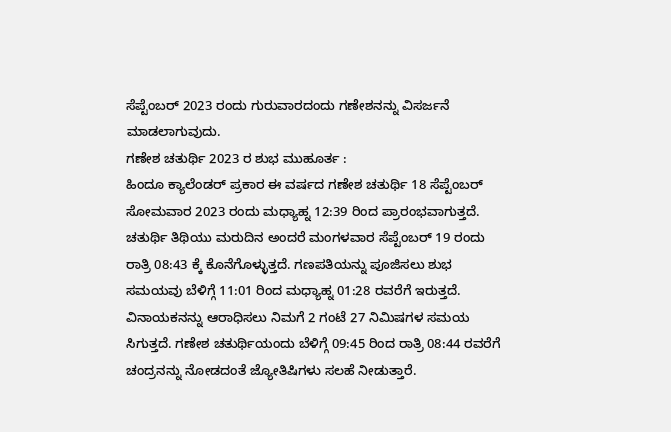ಸೆಪ್ಟೆಂಬರ್ 2023 ರಂದು ಗುರುವಾರದಂದು ಗಣೇಶನನ್ನು ವಿಸರ್ಜನೆ ಮಾಡಲಾಗುವುದು.
ಗಣೇಶ ಚತುರ್ಥಿ 2023 ರ ಶುಭ ಮುಹೂರ್ತ :
ಹಿಂದೂ ಕ್ಯಾಲೆಂಡರ್ ಪ್ರಕಾರ ಈ ವರ್ಷದ ಗಣೇಶ ಚತುರ್ಥಿ 18 ಸೆಪ್ಟೆಂಬರ್ ಸೋಮವಾರ 2023 ರಂದು ಮಧ್ಯಾಹ್ನ 12:39 ರಿಂದ ಪ್ರಾರಂಭವಾಗುತ್ತದೆ. ಚತುರ್ಥಿ ತಿಥಿಯು ಮರುದಿನ ಅಂದರೆ ಮಂಗಳವಾರ ಸೆಪ್ಟೆಂಬರ್ 19 ರಂದು ರಾತ್ರಿ 08:43 ಕ್ಕೆ ಕೊನೆಗೊಳ್ಳುತ್ತದೆ. ಗಣಪತಿಯನ್ನು ಪೂಜಿಸಲು ಶುಭ ಸಮಯವು ಬೆಳಿಗ್ಗೆ 11:01 ರಿಂದ ಮಧ್ಯಾಹ್ನ 01:28 ರವರೆಗೆ ಇರುತ್ತದೆ. ವಿನಾಯಕನನ್ನು ಆರಾಧಿಸಲು ನಿಮಗೆ 2 ಗಂಟೆ 27 ನಿಮಿಷಗಳ ಸಮಯ ಸಿಗುತ್ತದೆ. ಗಣೇಶ ಚತುರ್ಥಿಯಂದು ಬೆಳಿಗ್ಗೆ 09:45 ರಿಂದ ರಾತ್ರಿ 08:44 ರವರೆಗೆ ಚಂದ್ರನನ್ನು ನೋಡದಂತೆ ಜ್ಯೋತಿಷಿಗಳು ಸಲಹೆ ನೀಡುತ್ತಾರೆ.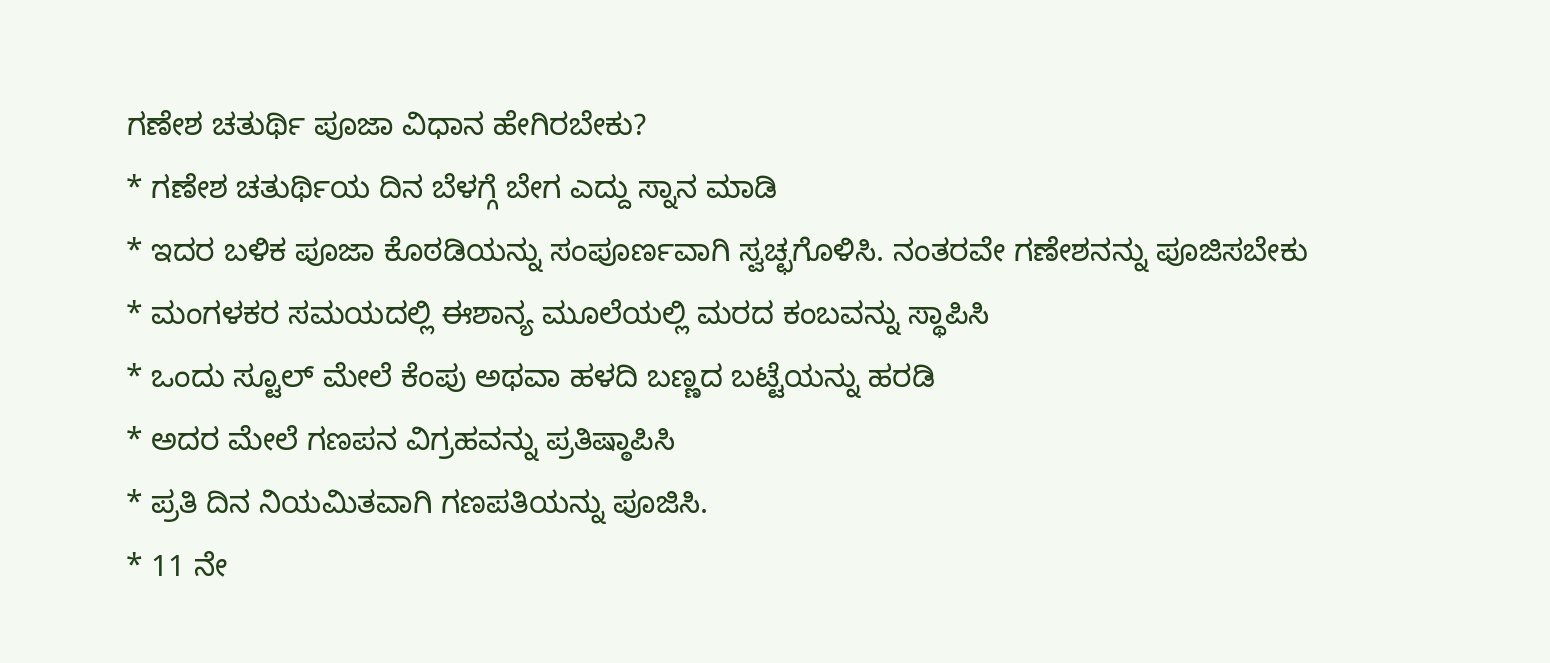ಗಣೇಶ ಚತುರ್ಥಿ ಪೂಜಾ ವಿಧಾನ ಹೇಗಿರಬೇಕು?
* ಗಣೇಶ ಚತುರ್ಥಿಯ ದಿನ ಬೆಳಗ್ಗೆ ಬೇಗ ಎದ್ದು ಸ್ನಾನ ಮಾಡಿ
* ಇದರ ಬಳಿಕ ಪೂಜಾ ಕೊಠಡಿಯನ್ನು ಸಂಪೂರ್ಣವಾಗಿ ಸ್ವಚ್ಛಗೊಳಿಸಿ. ನಂತರವೇ ಗಣೇಶನನ್ನು ಪೂಜಿಸಬೇಕು
* ಮಂಗಳಕರ ಸಮಯದಲ್ಲಿ ಈಶಾನ್ಯ ಮೂಲೆಯಲ್ಲಿ ಮರದ ಕಂಬವನ್ನು ಸ್ಥಾಪಿಸಿ
* ಒಂದು ಸ್ಟೂಲ್ ಮೇಲೆ ಕೆಂಪು ಅಥವಾ ಹಳದಿ ಬಣ್ಣದ ಬಟ್ಟೆಯನ್ನು ಹರಡಿ
* ಅದರ ಮೇಲೆ ಗಣಪನ ವಿಗ್ರಹವನ್ನು ಪ್ರತಿಷ್ಠಾಪಿಸಿ
* ಪ್ರತಿ ದಿನ ನಿಯಮಿತವಾಗಿ ಗಣಪತಿಯನ್ನು ಪೂಜಿಸಿ.
* 11 ನೇ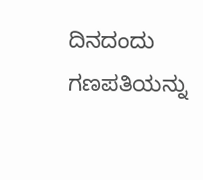ದಿನದಂದು ಗಣಪತಿಯನ್ನು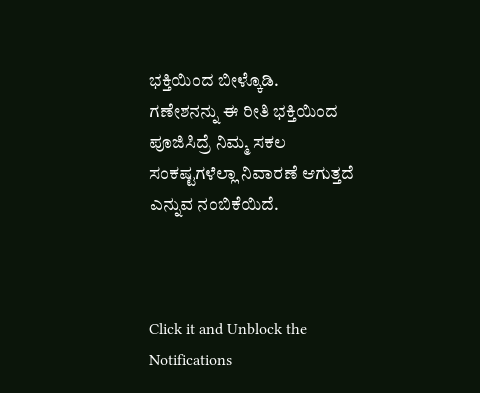ಭಕ್ತಿಯಿಂದ ಬೀಳ್ಕೊಡಿ.
ಗಣೇಶನನ್ನು ಈ ರೀತಿ ಭಕ್ತಿಯಿಂದ ಪೂಜಿಸಿದ್ರೆ ನಿಮ್ಮ ಸಕಲ ಸಂಕಷ್ಟಗಳೆಲ್ಲಾ ನಿವಾರಣೆ ಆಗುತ್ತದೆ ಎನ್ನುವ ನಂಬಿಕೆಯಿದೆ.



Click it and Unblock the Notifications